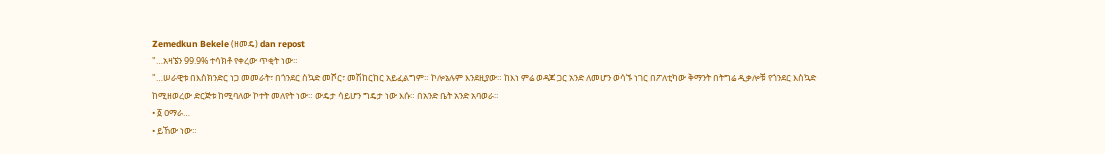Zemedkun Bekele (ዘመዴ) dan repost
"…አዛኜን 99.9% ተሳክቶ የቀረው ጥቂት ነው።
"…ሠራዊቱ በእስክንድር ነጋ መመራት፣ በጎንደር ስኳድ መሾር፣ መሽከርከር አይፈልግም። ኮሎኔሉም እንደዚያው። ከእነ ምሬ ወዳጆ ጋር አንድ ለመሆን ወሳኙ ነገር በፖለቲካው ቅማንት በትግሬ ዲቃሎቹ የጎንደር እስኳድ ከሚዘወረው ድርጅቱ ከሚባለው ኮተት መለየት ነው። ውዴታ ሳይሆን ግዴታ ነው እሱ። በአንድ ቤት አንድ አባወራ።
• ፩ ዐማራ…
• ይኸው ነው።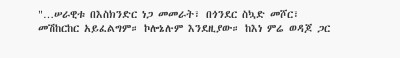"…ሠራዊቱ በእስክንድር ነጋ መመራት፣ በጎንደር ስኳድ መሾር፣ መሽከርከር አይፈልግም። ኮሎኔሉም እንደዚያው። ከእነ ምሬ ወዳጆ ጋር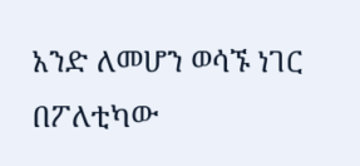አንድ ለመሆን ወሳኙ ነገር በፖለቲካው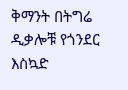ቅማንት በትግሬ ዲቃሎቹ የጎንደር እስኳድ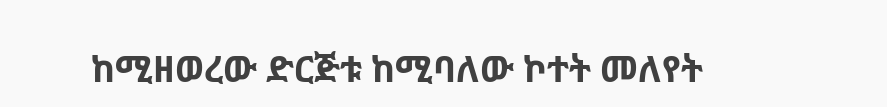ከሚዘወረው ድርጅቱ ከሚባለው ኮተት መለየት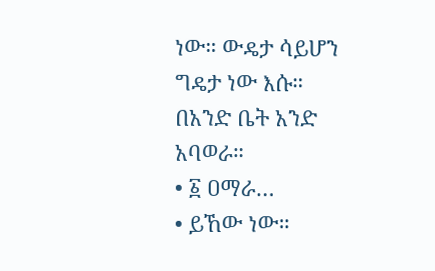ነው። ውዴታ ሳይሆን ግዴታ ነው እሱ። በአንድ ቤት አንድ አባወራ።
• ፩ ዐማራ…
• ይኸው ነው።